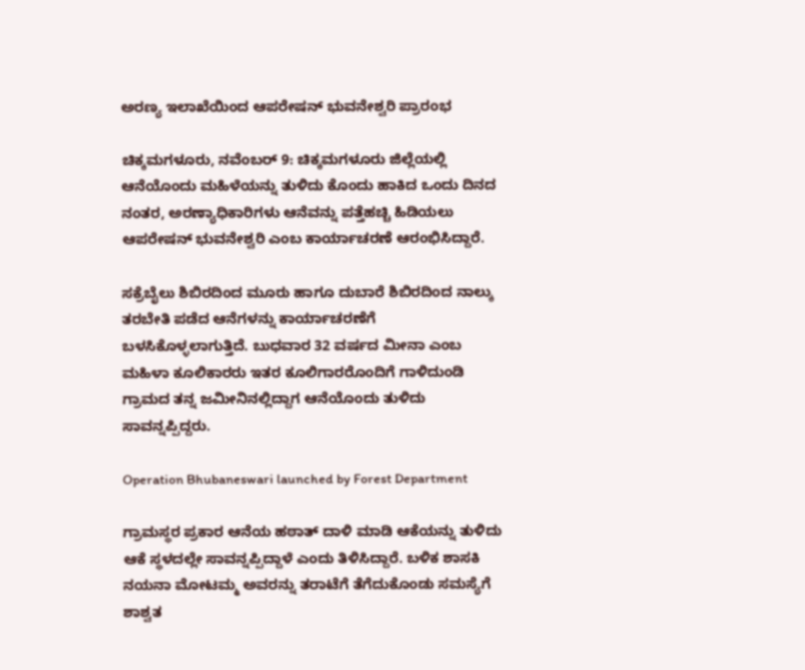ಅರಣ್ಯ ಇಲಾಖೆಯಿಂದ ಆಪರೇಷನ್ ಭುವನೇಶ್ವರಿ ಪ್ರಾರಂಭ

ಚಿಕ್ಕಮಗಳೂರು, ನವೆಂಬರ್‌ 9: ಚಿಕ್ಕಮಗಳೂರು ಜಿಲ್ಲೆಯಲ್ಲಿ ಆನೆಯೊಂದು ಮಹಿಳೆಯನ್ನು ತುಳಿದು ಕೊಂದು ಹಾಕಿದ ಒಂದು ದಿನದ ನಂತರ, ಅರಣ್ಯಾಧಿಕಾರಿಗಳು ಆನೆವನ್ನು ಪತ್ತೆಹಚ್ಚಿ ಹಿಡಿಯಲು ಆಪರೇಷನ್‌ ಭುವನೇಶ್ವರಿ ಎಂಬ ಕಾರ್ಯಾಚರಣೆ ಆರಂಭಿಸಿದ್ದಾರೆ.

ಸಕ್ರೆಬೈಲು ಶಿಬಿರದಿಂದ ಮೂರು ಹಾಗೂ ದುಬಾರೆ ಶಿಬಿರದಿಂದ ನಾಲ್ಕು ತರಬೇತಿ ಪಡೆದ ಆನೆಗಳನ್ನು ಕಾರ್ಯಾಚರಣೆಗೆ ಬಳಸಿಕೊಳ್ಳಲಾಗುತ್ತಿದೆ. ಬುಧವಾರ 32 ವರ್ಷದ ಮೀನಾ ಎಂಬ ಮಹಿಳಾ ಕೂಲಿಕಾರರು ಇತರ ಕೂಲಿಗಾರರೊಂದಿಗೆ ಗಾಳಿದುಂಡಿ ಗ್ರಾಮದ ತನ್ನ ಜಮೀನಿನಲ್ಲಿದ್ದಾಗ ಆನೆಯೊಂದು ತುಳಿದು ಸಾವನ್ನಪ್ಪಿದ್ದರು.

Operation Bhubaneswari launched by Forest Department

ಗ್ರಾಮಸ್ಥರ ಪ್ರಕಾರ ಆನೆಯ ಹಠಾತ್ ದಾಳಿ ಮಾಡಿ ಆಕೆಯನ್ನು ತುಳಿದು ಆಕೆ ಸ್ಥಳದಲ್ಲೇ ಸಾವನ್ನಪ್ಪಿದ್ದಾಳೆ ಎಂದು ತಿಳಿಸಿದ್ದಾರೆ. ಬಳಿಕ ಶಾಸಕಿ ನಯನಾ ಮೋಟಮ್ಮ ಅವರನ್ನು ತರಾಟೆಗೆ ತೆಗೆದುಕೊಂಡು ಸಮಸ್ಯೆಗೆ ಶಾಶ್ವತ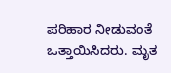ಪರಿಹಾರ ನೀಡುವಂತೆ ಒತ್ತಾಯಿಸಿದರು. ಮೃತ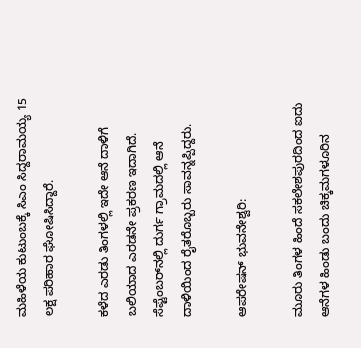ಮಹಿಳೆಯ ಕುಟುಂಬಕ್ಕೆ ಸಿಎಂ ಸಿದ್ದರಾಮಯ್ಯ 15 ಲಕ್ಷ ಪರಿಹಾರ ಘೋಷಿಸಿದ್ದಾರೆ.

ಕಳೆದ ಎರಡು ತಿಂಗಳಲ್ಲಿ ಇದೇ ಆನೆ ದಾಳಿಗೆ ಬಲಿಯಾದ ಎರಡನೇ ಪ್ರಕರಣ ಇದಾಗಿದೆ. ಸೆಪ್ಟೆಂಬರ್‌ನಲ್ಲಿ ದುರ್ಗ ಗ್ರಾಮದಲ್ಲಿ ಆನೆ ದಾಳಿಯಿಂದ ರೈತರೊಬ್ಬರು ಸಾವನ್ನಪ್ಪಿದ್ದರು.

ಆಪರೇಷನ್ ಭುವನೇಶ್ವರಿ:

ಮೂರು ತಿಂಗಳ ಹಿಂದೆ ಸಕಲೇಶಪುರದಿಂದ ಐದು ಆನೆಗಳ ಹಿಂಡು ಬಂದು ಚಿಕ್ಕಮಗಳೂರಿನ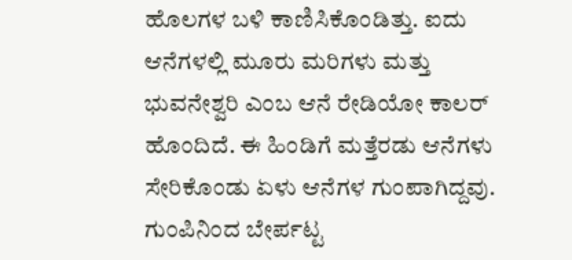ಹೊಲಗಳ ಬಳಿ ಕಾಣಿಸಿಕೊಂಡಿತ್ತು. ಐದು ಆನೆಗಳಲ್ಲಿ ಮೂರು ಮರಿಗಳು ಮತ್ತು ಭುವನೇಶ್ವರಿ ಎಂಬ ಆನೆ ರೇಡಿಯೋ ಕಾಲರ್ ಹೊಂದಿದೆ. ಈ ಹಿಂಡಿಗೆ ಮತ್ತೆರಡು ಆನೆಗಳು ಸೇರಿಕೊಂಡು ಏಳು ಆನೆಗಳ ಗುಂಪಾಗಿದ್ದವು. ಗುಂಪಿನಿಂದ ಬೇರ್ಪಟ್ಟ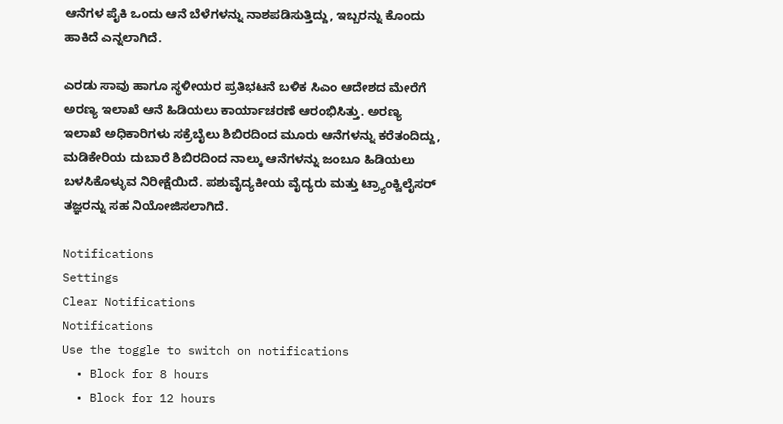ಆನೆಗಳ ಪೈಕಿ ಒಂದು ಆನೆ ಬೆಳೆಗಳನ್ನು ನಾಶಪಡಿಸುತ್ತಿದ್ದು, ಇಬ್ಬರನ್ನು ಕೊಂದು ಹಾಕಿದೆ ಎನ್ನಲಾಗಿದೆ.

ಎರಡು ಸಾವು ಹಾಗೂ ಸ್ಥಳೀಯರ ಪ್ರತಿಭಟನೆ ಬಳಿಕ ಸಿಎಂ ಆದೇಶದ ಮೇರೆಗೆ ಅರಣ್ಯ ಇಲಾಖೆ ಆನೆ ಹಿಡಿಯಲು ಕಾರ್ಯಾಚರಣೆ ಆರಂಭಿಸಿತ್ತು. ಅರಣ್ಯ ಇಲಾಖೆ ಅಧಿಕಾರಿಗಳು ಸಕ್ರೆಬೈಲು ಶಿಬಿರದಿಂದ ಮೂರು ಆನೆಗಳನ್ನು ಕರೆತಂದಿದ್ದು, ಮಡಿಕೇರಿಯ ದುಬಾರೆ ಶಿಬಿರದಿಂದ ನಾಲ್ಕು ಆನೆಗಳನ್ನು ಜಂಬೂ ಹಿಡಿಯಲು ಬಳಸಿಕೊಳ್ಳುವ ನಿರೀಕ್ಷೆಯಿದೆ. ಪಶುವೈದ್ಯಕೀಯ ವೈದ್ಯರು ಮತ್ತು ಟ್ರ್ಯಾಂಕ್ವಿಲೈಸರ್ ತಜ್ಞರನ್ನು ಸಹ ನಿಯೋಜಿಸಲಾಗಿದೆ.

Notifications
Settings
Clear Notifications
Notifications
Use the toggle to switch on notifications
  • Block for 8 hours
  • Block for 12 hours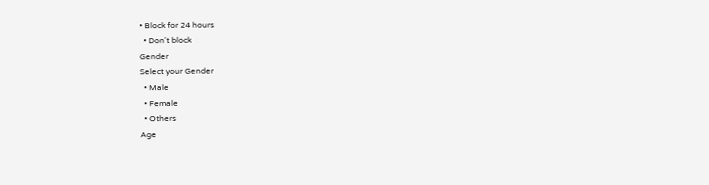• Block for 24 hours
  • Don't block
Gender
Select your Gender
  • Male
  • Female
  • Others
Age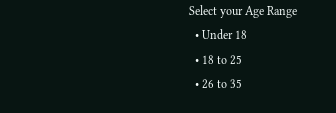Select your Age Range
  • Under 18
  • 18 to 25
  • 26 to 35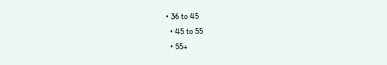• 36 to 45
  • 45 to 55
  • 55+